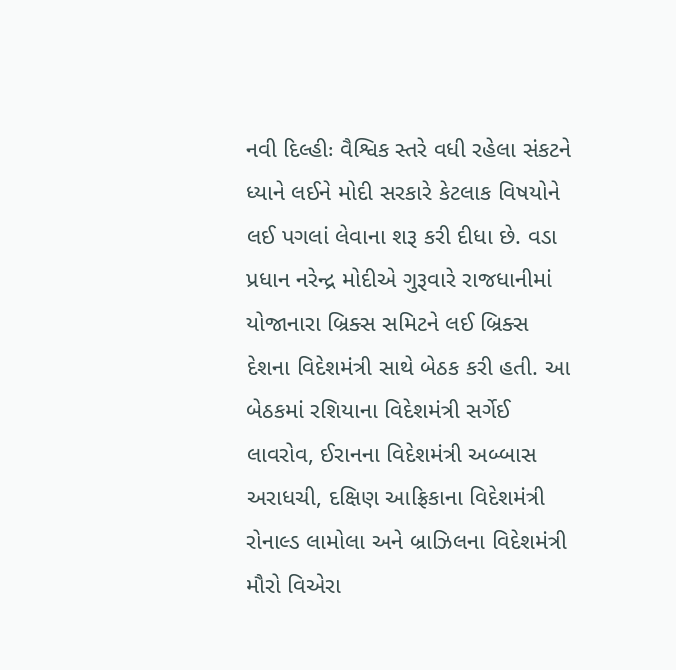નવી દિલ્હીઃ વૈશ્વિક સ્તરે વધી રહેલા સંકટને ધ્યાને લઈને મોદી સરકારે કેટલાક વિષયોને લઈ પગલાં લેવાના શરૂ કરી દીધા છે. વડા પ્રધાન નરેન્દ્ર મોદીએ ગુરૂવારે રાજધાનીમાં યોજાનારા બ્રિક્સ સમિટને લઈ બ્રિક્સ દેશના વિદેશમંત્રી સાથે બેઠક કરી હતી. આ બેઠકમાં રશિયાના વિદેશમંત્રી સર્ગેઈ લાવરોવ, ઈરાનના વિદેશમંત્રી અબ્બાસ અરાધચી, દક્ષિણ આફ્રિકાના વિદેશમંત્રી રોનાલ્ડ લામોલા અને બ્રાઝિલના વિદેશમંત્રી મૌરો વિએરા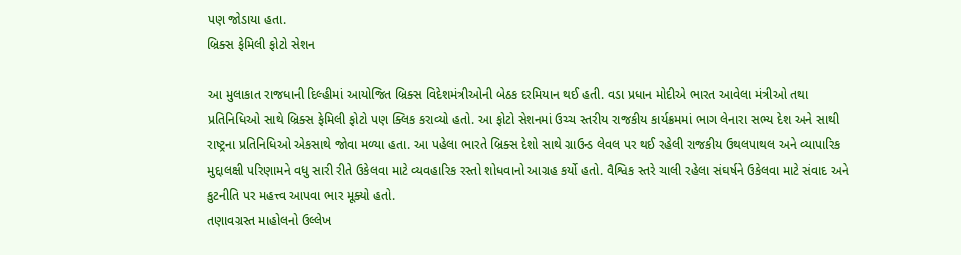પણ જોડાયા હતા.
બ્રિક્સ ફેમિલી ફોટો સેશન

આ મુલાકાત રાજધાની દિલ્હીમાં આયોજિત બ્રિક્સ વિદેશમંત્રીઓની બેઠક દરમિયાન થઈ હતી. વડા પ્રધાન મોદીએ ભારત આવેલા મંત્રીઓ તથા પ્રતિનિધિઓ સાથે બ્રિક્સ ફેમિલી ફોટો પણ ક્લિક કરાવ્યો હતો. આ ફોટો સેશનમાં ઉચ્ચ સ્તરીય રાજકીય કાર્યક્રમમાં ભાગ લેનારા સભ્ય દેશ અને સાથી રાષ્ટ્રના પ્રતિનિધિઓ એકસાથે જોવા મળ્યા હતા. આ પહેલા ભારતે બ્રિક્સ દેશો સાથે ગ્રાઉન્ડ લેવલ પર થઈ રહેલી રાજકીય ઉથલપાથલ અને વ્યાપારિક મુદ્દાલક્ષી પરિણામને વધુ સારી રીતે ઉકેલવા માટે વ્યવહારિક રસ્તો શોધવાનો આગ્રહ કર્યો હતો. વૈશ્વિક સ્તરે ચાલી રહેલા સંઘર્ષને ઉકેલવા માટે સંવાદ અને કુટનીતિ પર મહત્ત્વ આપવા ભાર મૂક્યો હતો.
તણાવગ્રસ્ત માહોલનો ઉલ્લેખ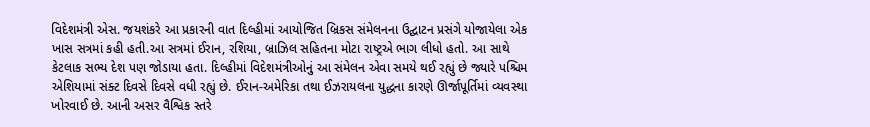વિદેશમંત્રી એસ. જયશંકરે આ પ્રકારની વાત દિલ્હીમાં આયોજિત બ્રિકસ સંમેલનના ઉદ્ઘાટન પ્રસંગે યોજાયેલા એક ખાસ સત્રમાં કહી હતી.આ સત્રમાં ઈરાન, રશિયા, બ્રાઝિલ સહિતના મોટા રાષ્ટ્રએ ભાગ લીધો હતો. આ સાથે કેટલાક સભ્ય દેશ પણ જોડાયા હતા. દિલ્હીમાં વિદેશમંત્રીઓનું આ સંમેલન એવા સમયે થઈ રહ્યું છે જ્યારે પશ્ચિમ એશિયામાં સંક્ટ દિવસે દિવસે વધી રહ્યું છે. ઈરાન-અમેરિકા તથા ઈઝરાયલના યુદ્ધના કારણે ઊર્જાપૂર્તિમાં વ્યવસ્થા ખોરવાઈ છે. આની અસર વૈશ્વિક સ્તરે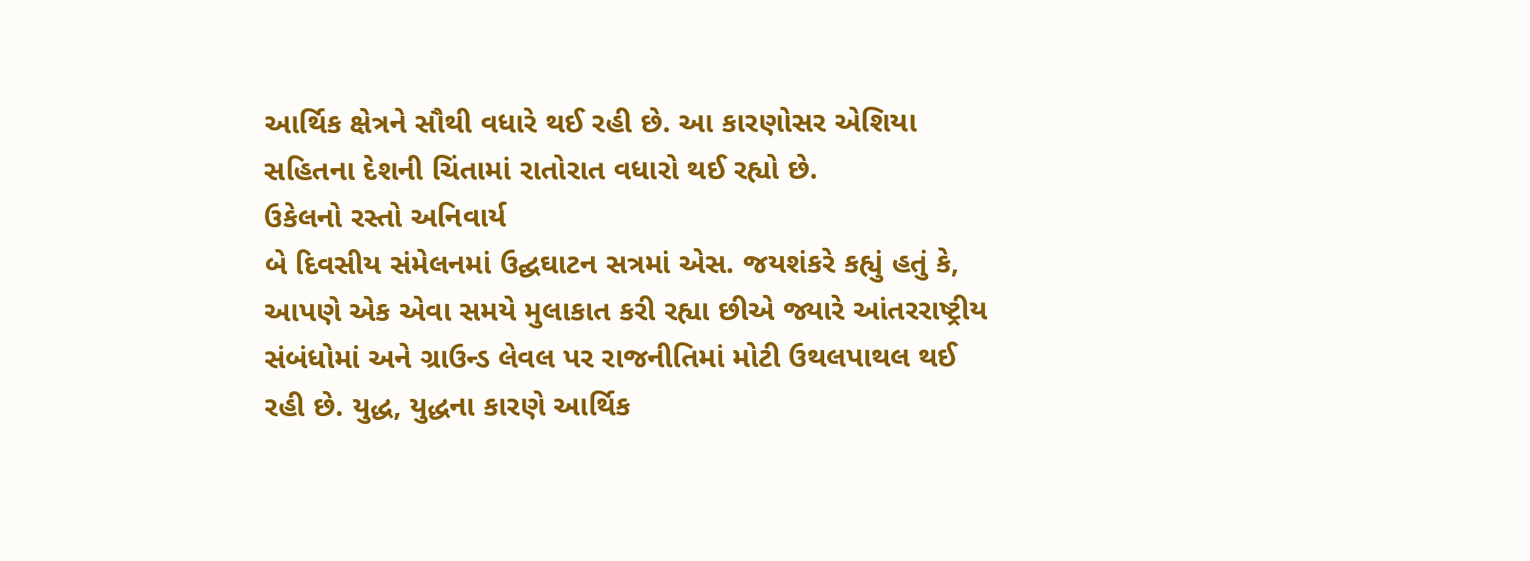આર્થિક ક્ષેત્રને સૌથી વધારે થઈ રહી છે. આ કારણોસર એશિયા સહિતના દેશની ચિંતામાં રાતોરાત વધારો થઈ રહ્યો છે.
ઉકેલનો રસ્તો અનિવાર્ય
બે દિવસીય સંમેલનમાં ઉદ્ઘઘાટન સત્રમાં એસ. જયશંકરે કહ્યું હતું કે, આપણે એક એવા સમયે મુલાકાત કરી રહ્યા છીએ જ્યારે આંતરરાષ્ટ્રીય સંબંધોમાં અને ગ્રાઉન્ડ લેવલ પર રાજનીતિમાં મોટી ઉથલપાથલ થઈ રહી છે. યુદ્ધ, યુદ્ધના કારણે આર્થિક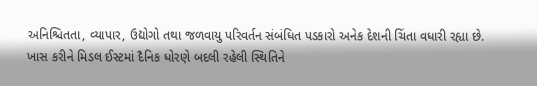અનિશ્ચિતતા, વ્યાપાર, ઉદ્યોગો તથા જળવાયુ પરિવર્તન સંબંધિત પડકારો અનેક દેશની ચિંતા વધારી રહ્યા છે. ખાસ કરીને મિડલ ઈસ્ટમાં દૈનિક ધોરણે બદલી રહેલી સ્થિતિને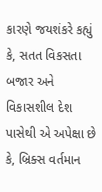કારણે જયશંકરે કહ્યું કે, સતત વિકસતા બજાર અને વિકાસશીલ દેશ પાસેથી એ અપેક્ષા છે કે, બ્રિક્સ વર્તમાન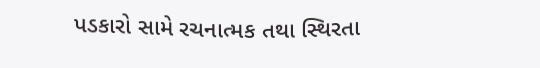પડકારો સામે રચનાત્મક તથા સ્થિરતા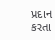પ્રદાન કરતા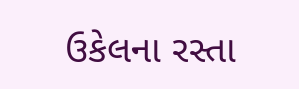ઉકેલના રસ્તા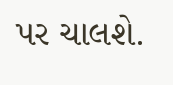પર ચાલશે.